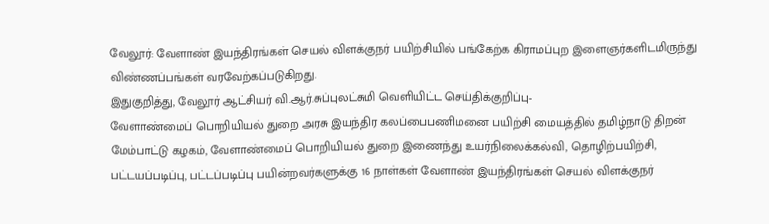வேலூர்: வேளாண் இயந்திரங்கள் செயல் விளக்குநர் பயிற்சியில் பங்கேற்க கிராமப்புற இளைஞர்களிடமிருந்து விண்ணப்பங்கள் வரவேற்கப்படுகிறது.
இதுகுறித்து, வேலூர் ஆட்சியர் வி.ஆர்.சுப்புலட்சுமி வெளியிட்ட செய்திக்குறிப்பு-
வேளாண்மைப் பொறியியல் துறை அரசு இயந்திர கலப்பைபணிமனை பயிற்சி மையத்தில் தமிழ்நாடு திறன் மேம்பாட்டு கழகம், வேளாண்மைப் பொறியியல் துறை இணைந்து உயர்நிலைக்கல்வி, தொழிற்பயிற்சி, பட்டயப்படிப்பு, பட்டப்படிப்பு பயின்றவர்களுக்கு 16 நாள்கள் வேளாண் இயந்திரங்கள் செயல் விளக்குநர்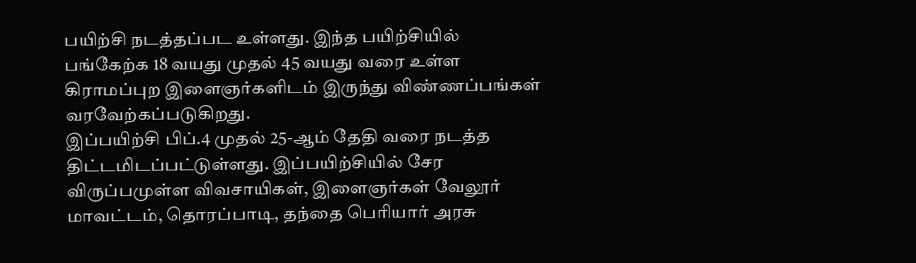பயிற்சி நடத்தப்பட உள்ளது. இந்த பயிற்சியில் பங்கேற்க 18 வயது முதல் 45 வயது வரை உள்ள கிராமப்புற இளைஞர்களிடம் இருந்து விண்ணப்பங்கள் வரவேற்கப்படுகிறது.
இப்பயிற்சி பிப்.4 முதல் 25-ஆம் தேதி வரை நடத்த திட்டமிடப்பட்டுள்ளது. இப்பயிற்சியில் சேர விருப்பமுள்ள விவசாயிகள், இளைஞர்கள் வேலூர் மாவட்டம், தொரப்பாடி, தந்தை பெரியார் அரசு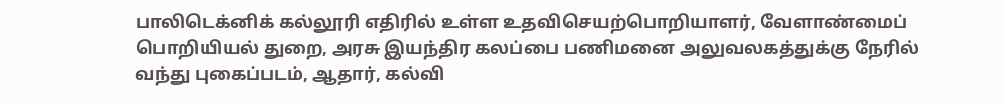பாலிடெக்னிக் கல்லூரி எதிரில் உள்ள உதவிசெயற்பொறியாளர், வேளாண்மைப் பொறியியல் துறை, அரசு இயந்திர கலப்பை பணிமனை அலுவலகத்துக்கு நேரில் வந்து புகைப்படம், ஆதார், கல்வி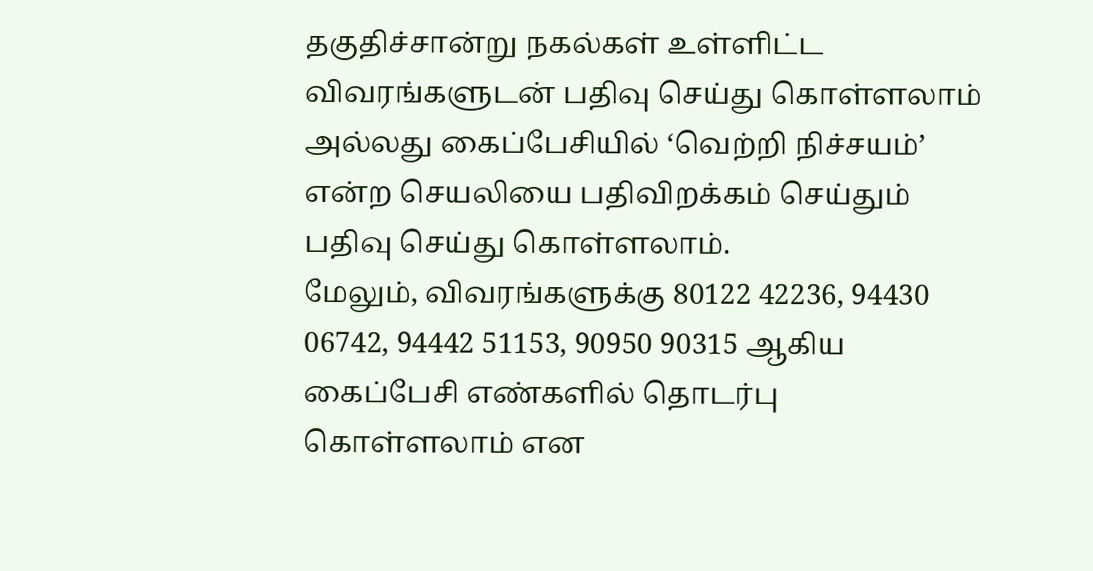தகுதிச்சான்று நகல்கள் உள்ளிட்ட விவரங்களுடன் பதிவு செய்து கொள்ளலாம் அல்லது கைப்பேசியில் ‘வெற்றி நிச்சயம்’ என்ற செயலியை பதிவிறக்கம் செய்தும் பதிவு செய்து கொள்ளலாம்.
மேலும், விவரங்களுக்கு 80122 42236, 94430 06742, 94442 51153, 90950 90315 ஆகிய கைப்பேசி எண்களில் தொடர்பு கொள்ளலாம் என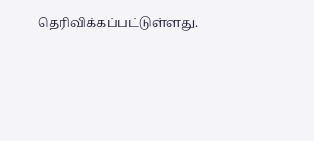தெரிவிக்கப்பட்டுள்ளது.